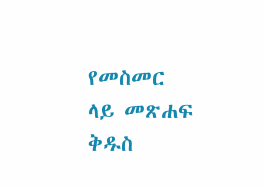የመስመር ላይ መጽሐፍ ቅዱስ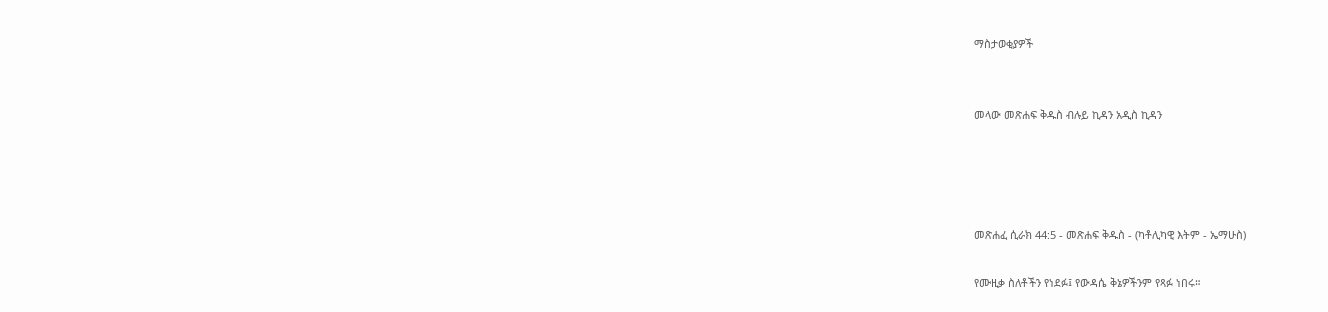ማስታወቂያዎች


መላው መጽሐፍ ቅዱስ ብሉይ ኪዳን አዲስ ኪዳን




መጽሐፈ ሲራክ 44:5 - መጽሐፍ ቅዱስ - (ካቶሊካዊ እትም - ኤማሁስ)

የሙዚቃ ስለቶችን የነደፉ፤ የውዳሴ ቅኔዎችንም የጻፉ ነበሩ።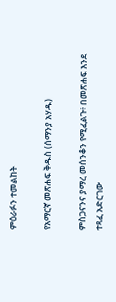ምዕራፉን ተመልከት

የአማርኛ መጽሐፍ ቅዱስ (ሰማንያ አሃዱ)

ምስጋናንና ያማረ መሰንቆን የሚፈልጉ፥ በመጽሐፍ እንደ ተጻፈ አድርገው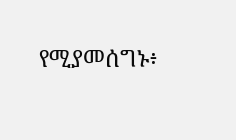የሚያመሰግኑ፥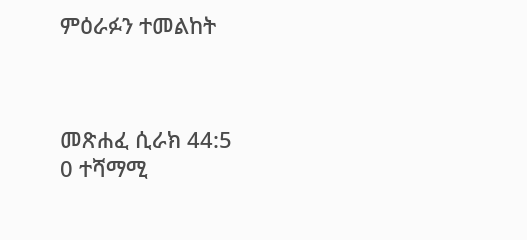ምዕራፉን ተመልከት



መጽሐፈ ሲራክ 44:5
0 ተሻማሚ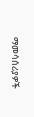ማመሳሰሪያዎች